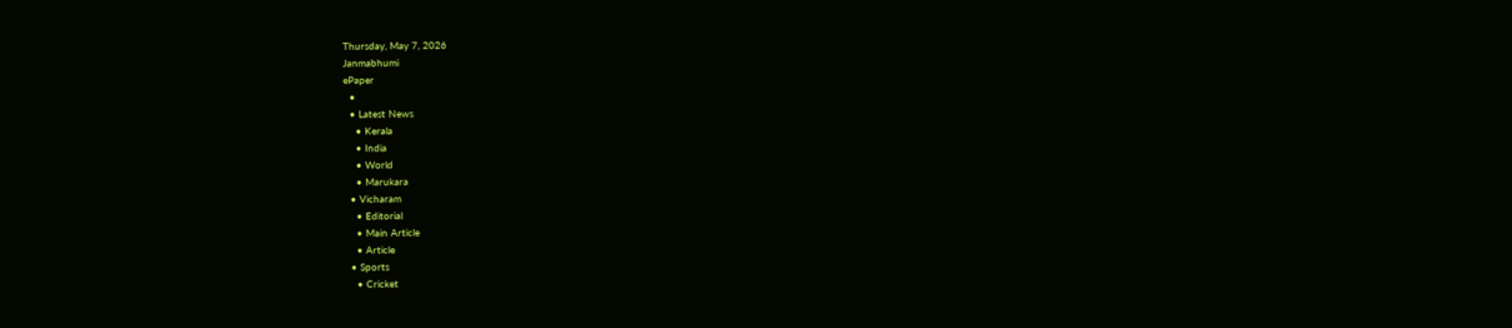Thursday, May 7, 2026
Janmabhumi
ePaper
  •
  • Latest News
    • Kerala
    • India
    • World
    • Marukara
  • Vicharam
    • Editorial
    • Main Article
    • Article
  • Sports
    • Cricket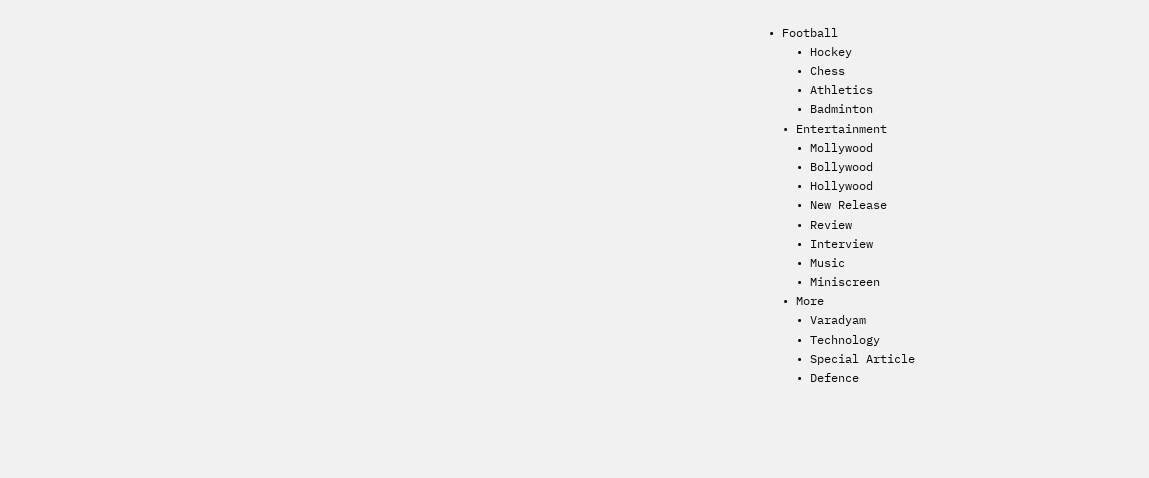• Football
    • Hockey
    • Chess
    • Athletics
    • Badminton
  • Entertainment
    • Mollywood
    • Bollywood
    • Hollywood
    • New Release
    • Review
    • Interview
    • Music
    • Miniscreen
  • More
    • Varadyam
    • Technology
    • Special Article
    • Defence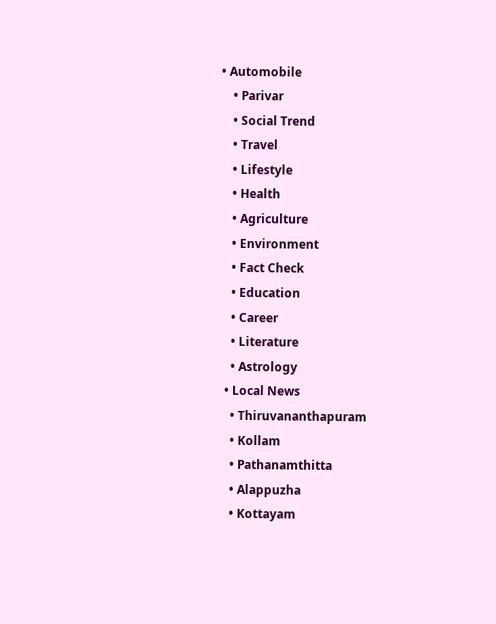• Automobile
    • Parivar
    • Social Trend
    • Travel
    • Lifestyle
    • Health
    • Agriculture
    • Environment
    • Fact Check
    • Education
    • Career
    • Literature
    • Astrology
  • Local News
    • Thiruvananthapuram
    • Kollam
    • Pathanamthitta
    • Alappuzha
    • Kottayam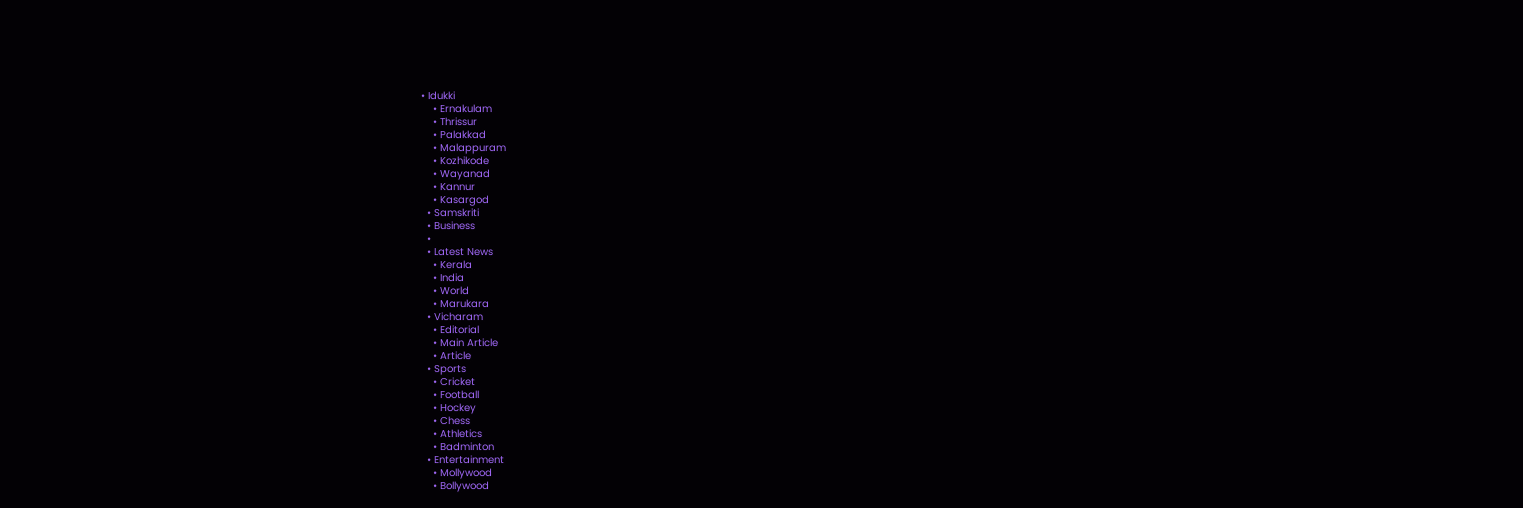• Idukki
    • Ernakulam
    • Thrissur
    • Palakkad
    • Malappuram
    • Kozhikode
    • Wayanad
    • Kannur
    • Kasargod
  • Samskriti
  • Business
  •
  • Latest News
    • Kerala
    • India
    • World
    • Marukara
  • Vicharam
    • Editorial
    • Main Article
    • Article
  • Sports
    • Cricket
    • Football
    • Hockey
    • Chess
    • Athletics
    • Badminton
  • Entertainment
    • Mollywood
    • Bollywood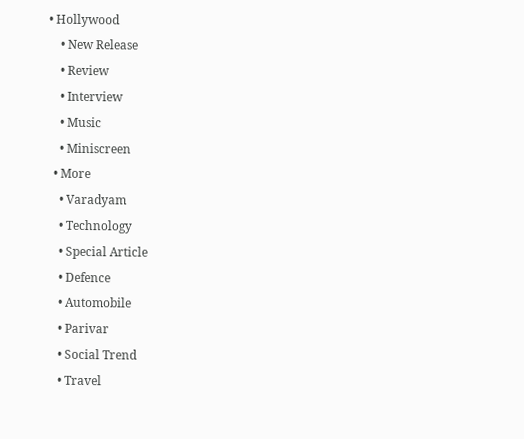• Hollywood
    • New Release
    • Review
    • Interview
    • Music
    • Miniscreen
  • More
    • Varadyam
    • Technology
    • Special Article
    • Defence
    • Automobile
    • Parivar
    • Social Trend
    • Travel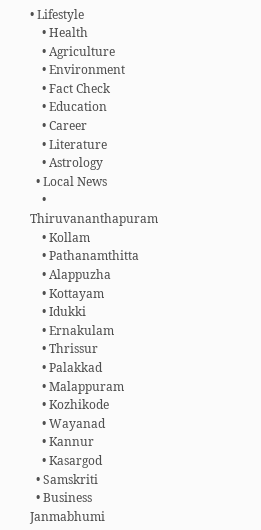• Lifestyle
    • Health
    • Agriculture
    • Environment
    • Fact Check
    • Education
    • Career
    • Literature
    • Astrology
  • Local News
    • Thiruvananthapuram
    • Kollam
    • Pathanamthitta
    • Alappuzha
    • Kottayam
    • Idukki
    • Ernakulam
    • Thrissur
    • Palakkad
    • Malappuram
    • Kozhikode
    • Wayanad
    • Kannur
    • Kasargod
  • Samskriti
  • Business
Janmabhumi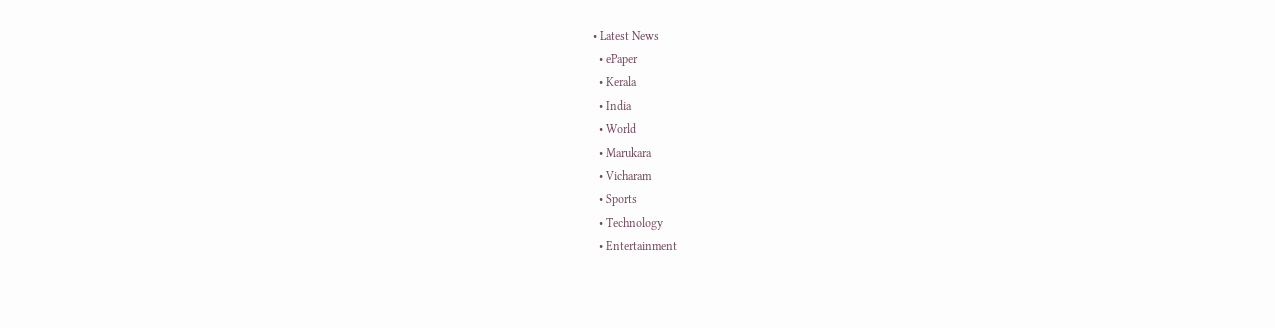• Latest News
  • ePaper
  • Kerala
  • India
  • World
  • Marukara
  • Vicharam
  • Sports
  • Technology
  • Entertainment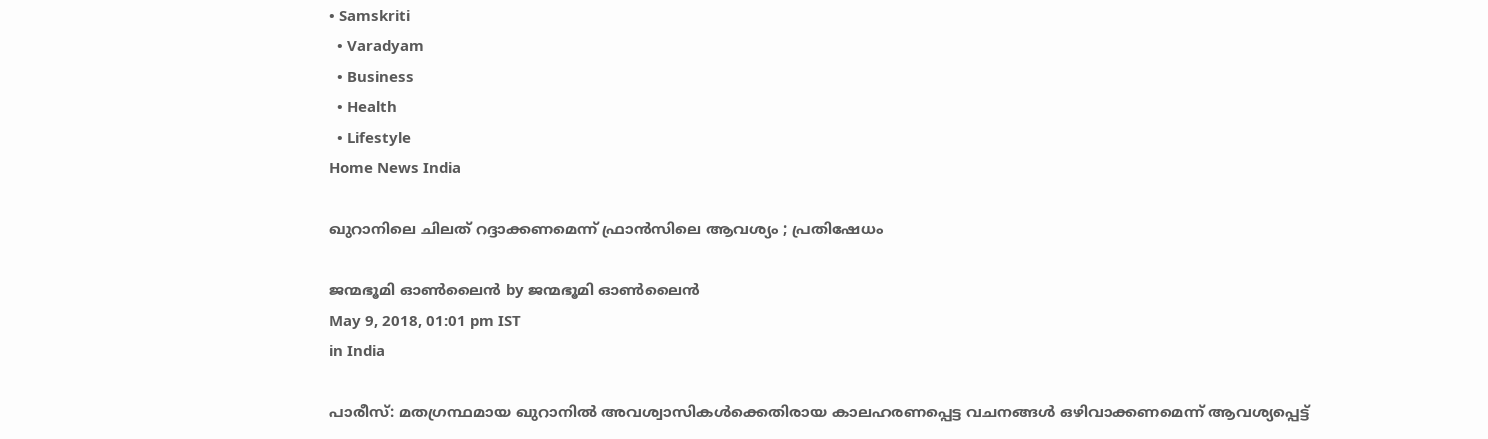• Samskriti
  • Varadyam
  • Business
  • Health
  • Lifestyle
Home News India

ഖുറാനിലെ ചിലത് റദ്ദാക്കണമെന്ന് ഫ്രാന്‍സിലെ ആവശ്യം ; പ്രതിഷേധം

ജന്മഭൂമി ഓണ്‍ലൈന്‍ by ജന്മഭൂമി ഓണ്‍ലൈന്‍
May 9, 2018, 01:01 pm IST
in India

പാരീസ്: മതഗ്രന്ഥമായ ഖുറാനില്‍ അവശ്വാസികള്‍ക്കെതിരായ കാലഹരണപ്പെട്ട വചനങ്ങള്‍ ഒഴിവാക്കണമെന്ന് ആവശ്യപ്പെട്ട്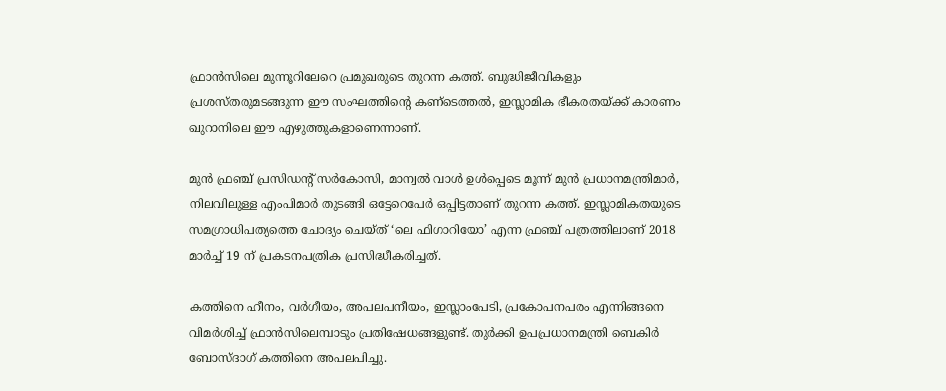ഫ്രാന്‍സിലെ മുന്നൂറിലേറെ പ്രമുഖരുടെ തുറന്ന കത്ത്. ബുദ്ധിജീവികളും പ്രശസ്തരുമടങ്ങുന്ന ഈ സംഘത്തിന്റെ കണ്‌ടെത്തല്‍, ഇസ്ലാമിക ഭീകരതയ്‌ക്ക് കാരണം ഖുറാനിലെ ഈ എഴുത്തുകളാണെന്നാണ്.

മുന്‍ ഫ്രഞ്ച് പ്രസിഡന്റ് സര്‍കോസി, മാന്വല്‍ വാള്‍ ഉള്‍പ്പെടെ മൂന്ന് മുന്‍ പ്രധാനമന്ത്രിമാര്‍, നിലവിലുള്ള എംപിമാര്‍ തുടങ്ങി ഒട്ടേറെപേര്‍ ഒപ്പിട്ടതാണ് തുറന്ന കത്ത്. ഇസ്ലാമികതയുടെ സമഗ്രാധിപത്യത്തെ ചോദ്യം ചെയ്ത് ‘ലെ ഫിഗാറിയോ’ എന്ന ഫ്രഞ്ച് പത്രത്തിലാണ് 2018 മാര്‍ച്ച് 19 ന് പ്രകടനപത്രിക പ്രസിദ്ധീകരിച്ചത്.

കത്തിനെ ഹീനം, വര്‍ഗീയം, അപലപനീയം, ഇസ്ലാംപേടി, പ്രകോപനപരം എന്നിങ്ങനെ വിമര്‍ശിച്ച് ഫ്രാന്‍സിലെമ്പാടും പ്രതിഷേധങ്ങളുണ്ട്. തുര്‍ക്കി ഉപപ്രധാനമന്ത്രി ബെകിര്‍ ബോസ്ദാഗ് കത്തിനെ അപലപിച്ചു.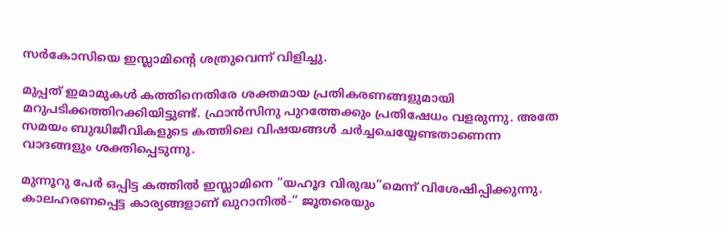സര്‍കോസിയെ ഇസ്ലാമിന്റെ ശത്രുവെന്ന് വിളിച്ചു.

മുപ്പത് ഇമാമുകള്‍ കത്തിനെതിരേ ശക്തമായ പ്രതികരണങ്ങളുമായി മറുപടിക്കത്തിറക്കിയിട്ടുണ്ട്. ഫ്രാന്‍സിനു പുറത്തേക്കും പ്രതിഷേധം വളരുന്നു. അതേ സമയം ബുദ്ധിജീവികളുടെ കത്തിലെ വിഷയങ്ങള്‍ ചര്‍ച്ചചെയ്യേണ്ടതാണെന്ന വാദങ്ങളും ശക്തിപ്പെടുന്നു.

മുന്നൂറു പേര്‍ ഒപ്പിട്ട കത്തില്‍ ഇസ്ലാമിനെ ”യഹൂദ വിരുദ്ധ”മെന്ന് വിശേഷിപ്പിക്കുന്നു. കാലഹരണപ്പെട്ട കാര്യങ്ങളാണ് ഖുറാനില്‍-” ജൂതരെയും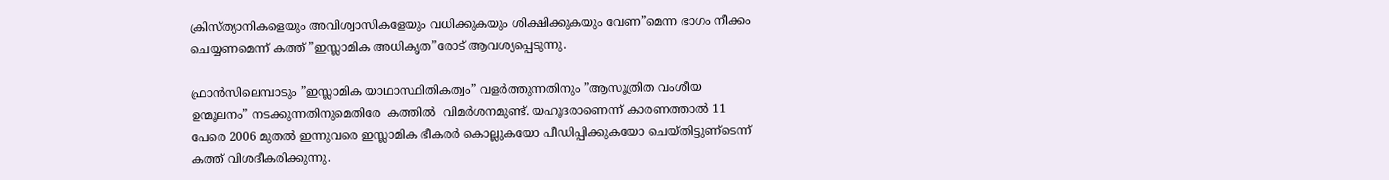ക്രിസ്ത്യാനികളെയും അവിശ്വാസികളേയും വധിക്കുകയും ശിക്ഷിക്കുകയും വേണ”മെന്ന ഭാഗം നീക്കം ചെയ്യണമെന്ന് കത്ത് ”ഇസ്ലാമിക അധികൃത”രോട് ആവശ്യപ്പെടുന്നു.

ഫ്രാന്‍സിലെമ്പാടും ”ഇസ്ലാമിക യാഥാസ്ഥിതികത്വം” വളര്‍ത്തുന്നതിനും ”ആസൂത്രിത വംശീയ ഉന്മൂലനം” നടക്കുന്നതിനുമെതിരേ  കത്തില്‍  വിമര്‍ശനമുണ്ട്. യഹൂദരാണെന്ന് കാരണത്താല്‍ 11 പേരെ 2006 മുതല്‍ ഇന്നുവരെ ഇസ്ലാമിക ഭീകരര്‍ കൊല്ലുകയോ പീഡിപ്പിക്കുകയോ ചെയ്തിട്ടുണ്‌ടെന്ന് കത്ത് വിശദീകരിക്കുന്നു.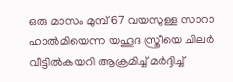ഒരു മാസം മുമ്പ് 67 വയസുള്ള സാറാ ഹാല്‍മിയെന്ന യഹൂദ സ്ത്രീയെ ചിലര്‍ വീട്ടില്‍കയറി ആക്രമിച്ച് മര്‍ദ്ദിച്ച്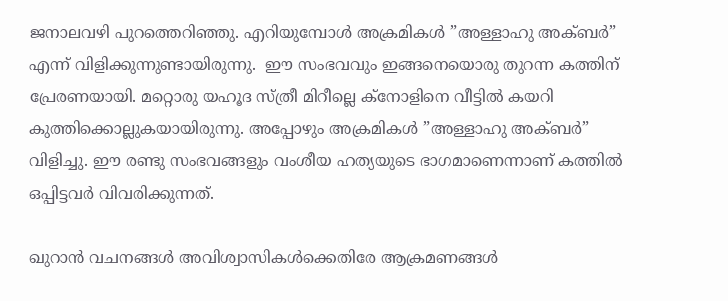ജനാലവഴി പുറത്തെറിഞ്ഞു. എറിയുമ്പോള്‍ അക്രമികള്‍ ”അള്ളാഹു അക്ബര്‍” എന്ന് വിളിക്കുന്നുണ്ടായിരുന്നു.  ഈ സംഭവവും ഇങ്ങനെയൊരു തുറന്ന കത്തിന് പ്രേരണയായി. മറ്റൊരു യഹൂദ സ്ത്രീ മിറീല്ലെ ക്‌നോളിനെ വീട്ടില്‍ കയറി കുത്തിക്കൊല്ലുകയായിരുന്നു. അപ്പോഴും അക്രമികള്‍ ”അള്ളാഹു അക്ബര്‍” വിളിച്ചു. ഈ രണ്ടു സംഭവങ്ങളും വംശീയ ഹത്യയുടെ ഭാഗമാണെന്നാണ് കത്തില്‍ ഒപ്പിട്ടവര്‍ വിവരിക്കുന്നത്.

ഖുറാന്‍ വചനങ്ങള്‍ അവിശ്വാസികള്‍ക്കെതിരേ ആക്രമണങ്ങള്‍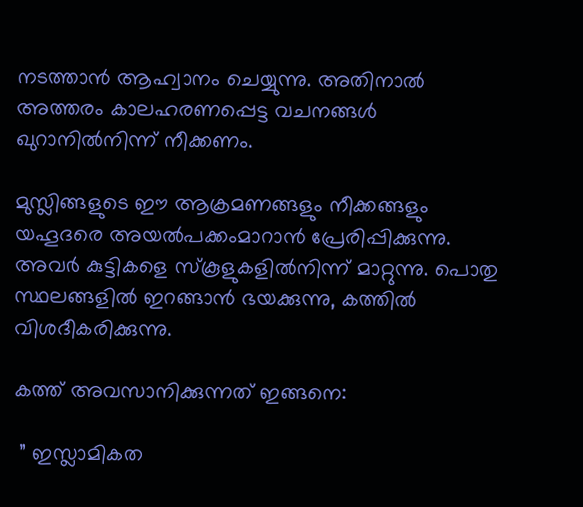നടത്താന്‍ ആഹ്വാനം ചെയ്യുന്നു. അതിനാല്‍ അത്തരം കാലഹരണപ്പെട്ട വചനങ്ങള്‍ ഖുറാനില്‍നിന്ന് നീക്കണം.

മുസ്ലിങ്ങളുടെ ഈ ആക്രമണങ്ങളും നീക്കങ്ങളും യഹൂദരെ അയല്‍പക്കംമാറാന്‍ പ്രേരിപ്പിക്കുന്നു. അവര്‍ കുട്ടികളെ സ്‌കൂളുകളില്‍നിന്ന് മാറ്റുന്നു. പൊതു സ്ഥലങ്ങളില്‍ ഇറങ്ങാന്‍ ഭയക്കുന്നു, കത്തില്‍ വിശദീകരിക്കുന്നു.

കത്ത് അവസാനിക്കുന്നത് ഇങ്ങനെ:

 ” ഇസ്ലാമികത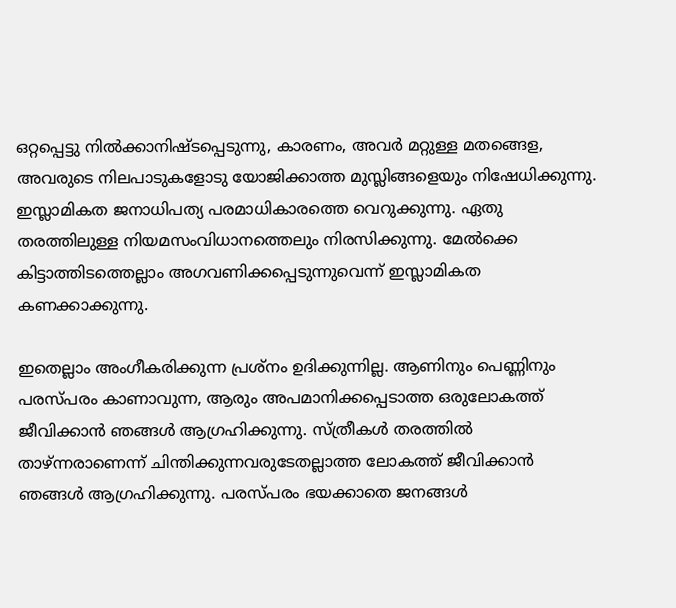ഒറ്റപ്പെട്ടു നില്‍ക്കാനിഷ്ടപ്പെടുന്നു, കാരണം, അവര്‍ മറ്റുള്ള മതങ്ങെള, അവരുടെ നിലപാടുകളോടു യോജിക്കാത്ത മുസ്ലിങ്ങളെയും നിഷേധിക്കുന്നു. ഇസ്ലാമികത ജനാധിപത്യ പരമാധികാരത്തെ വെറുക്കുന്നു. ഏതു തരത്തിലുള്ള നിയമസംവിധാനത്തെലും നിരസിക്കുന്നു. മേല്‍ക്കെ കിട്ടാത്തിടത്തെല്ലാം അഗവണിക്കപ്പെടുന്നുവെന്ന് ഇസ്ലാമികത കണക്കാക്കുന്നു.

ഇതെല്ലാം അംഗീകരിക്കുന്ന പ്രശ്‌നം ഉദിക്കുന്നില്ല. ആണിനും പെണ്ണിനും പരസ്പരം കാണാവുന്ന, ആരും അപമാനിക്കപ്പെടാത്ത ഒരുലോകത്ത് ജീവിക്കാന്‍ ഞങ്ങള്‍ ആഗ്രഹിക്കുന്നു. സ്ത്രീകള്‍ തരത്തില്‍ താഴ്ന്നരാണെന്ന് ചിന്തിക്കുന്നവരുടേതല്ലാത്ത ലോകത്ത് ജീവിക്കാന്‍ ഞങ്ങള്‍ ആഗ്രഹിക്കുന്നു. പരസ്പരം ഭയക്കാതെ ജനങ്ങള്‍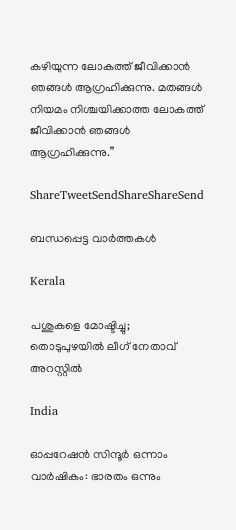കഴിയുന്ന ലോകത്ത് ജീവിക്കാന്‍ ഞങ്ങള്‍ ആഗ്രഹിക്കുന്നു. മതങ്ങള്‍ നിയമം നിശ്ചയിക്കാത്ത ലോകത്ത് ജീവിക്കാന്‍ ഞങ്ങള്‍ ആഗ്രഹിക്കുന്നു.”

ShareTweetSendShareShareSend

ബന്ധപ്പെട്ട വാര്‍ത്തകള്‍

Kerala

പശുകളെ മോഷ്ടിച്ചു; തൊടുപുഴയില്‍ ലീഗ് നേതാവ് അറസ്റ്റില്‍

India

ഓപ്പറേഷന്‍ സിന്ദൂര്‍ ഒന്നാം വാര്‍ഷികം: ഭാരതം ഒന്നും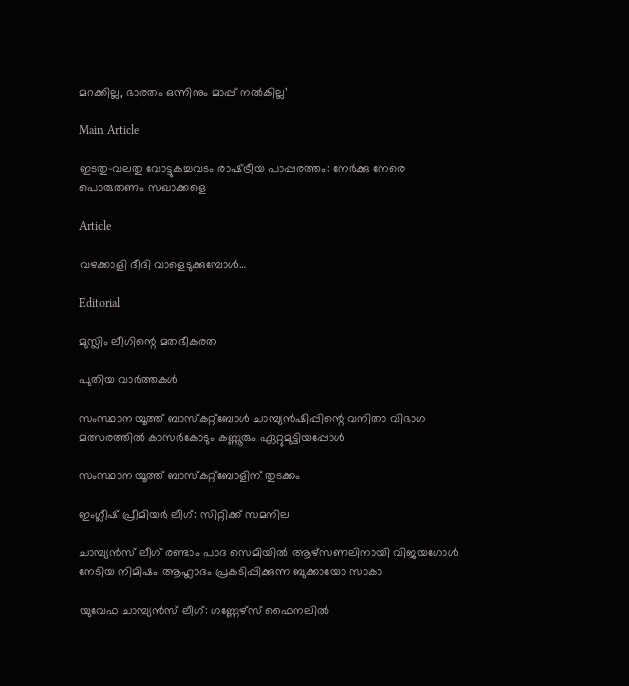മറക്കില്ല, ഭാരതം ഒന്നിനും മാപ്പ് നൽകില്ല’

Main Article

ഇടതു-വലതു വോട്ടുകച്ചവടം രാഷ്‌ട്രീയ പാപ്പരത്തം: നേര്‍ക്കു നേരെ പൊരുതണം സഖാക്കളെ

Article

വഴക്കാളി ദീദി വാളെടുക്കുമ്പോള്‍…

Editorial

മുസ്ലിം ലീഗിന്റെ മതഭീകരത

പുതിയ വാര്‍ത്തകള്‍

സംസ്ഥാന യൂത്ത് ബാസ്‌കറ്റ്‌ബോള്‍ ചാമ്പ്യന്‍ഷിപ്പിന്റെ വനിതാ വിഭാഗ മത്സരത്തില്‍ കാസര്‍കോടും കണ്ണൂരും ഏറ്റുമുട്ടിയപ്പോള്‍

സംസ്ഥാന യൂത്ത് ബാസ്‌കറ്റ്‌ബോളിന് തുടക്കം

ഇംഗ്ലീഷ് പ്രീമിയര്‍ ലീഗ്: സിറ്റിക്ക് സമനില

ചാമ്പ്യന്‍സ് ലീഗ് രണ്ടാം പാദ സെമിയില്‍ ആഴ്‌സണലിനായി വിജയഗോള്‍ നേടിയ നിമിഷം ആഹ്ലാദം പ്രകടിപ്പിക്കുന്ന ബുക്കായോ സാകാ

യുവേഫ ചാമ്പ്യന്‍സ് ലീഗ്: ഗണ്ണേഴ്‌സ് ഫൈനലില്‍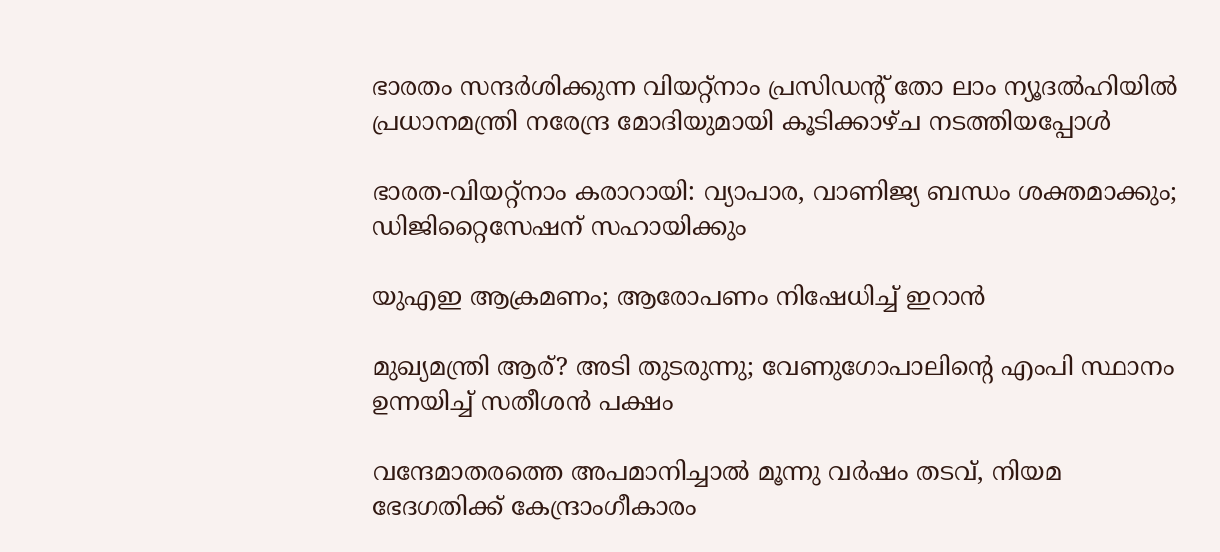ഭാരതം സന്ദര്‍ശിക്കുന്ന വിയറ്റ്‌നാം പ്രസിഡന്റ് തോ ലാം ന്യൂദല്‍ഹിയില്‍ പ്രധാനമന്ത്രി നരേന്ദ്ര മോദിയുമായി കൂടിക്കാഴ്ച നടത്തിയപ്പോള്‍

ഭാരത-വിയറ്റ്‌നാം കരാറായി: വ്യാപാര, വാണിജ്യ ബന്ധം ശക്തമാക്കും; ഡിജിറ്റൈസേഷന് സഹായിക്കും

യുഎഇ ആക്രമണം; ആരോപണം നിഷേധിച്ച് ഇറാന്‍

മുഖ്യമന്ത്രി ആര്? അടി തുടരുന്നു; വേണുഗോപാലിന്റെ എംപി സ്ഥാനം ഉന്നയിച്ച് സതീശന്‍ പക്ഷം

വന്ദേമാതരത്തെ അപമാനിച്ചാല്‍ മൂന്നു വര്‍ഷം തടവ്, നിയമ ഭേദഗതിക്ക് കേന്ദ്രാംഗീകാരം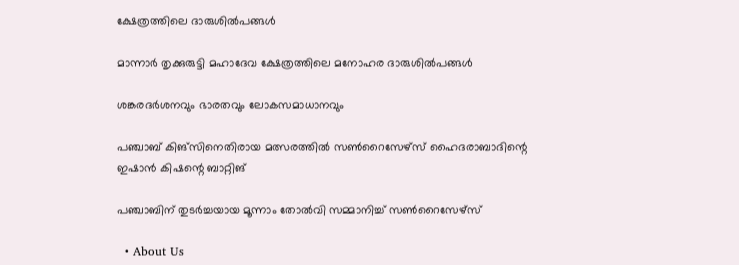ക്ഷേത്രത്തിലെ ദാരുശില്‍പങ്ങള്‍

മാന്നാര്‍ തൃക്കുരുട്ടി മഹാദേവ ക്ഷേത്രത്തിലെ മനോഹര ദാരുശില്‍പങ്ങള്‍

ശങ്കരദര്‍ശനവും ഭാരതവും ലോകസമാധാനവും

പഞ്ചാബ് കിങ്‌സിനെതിരായ മത്സരത്തില്‍ സണ്‍റൈസേഴ്‌സ് ഹൈദരാബാദിന്റെ ഇഷാന്‍ കിഷന്റെ ബാറ്റിങ്‌

പഞ്ചാബിന് തുടര്‍ച്ചയായ മൂന്നാം തോൽവി സമ്മാനിച്ച് സൺറൈസേഴ്സ്

  • About Us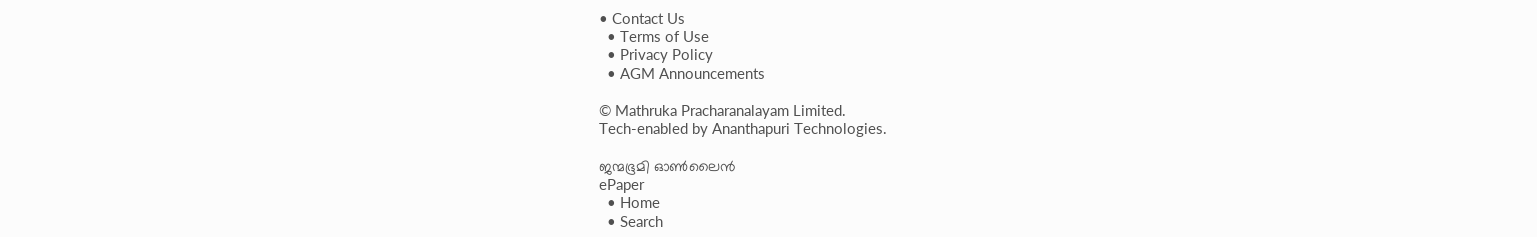• Contact Us
  • Terms of Use
  • Privacy Policy
  • AGM Announcements

© Mathruka Pracharanalayam Limited.
Tech-enabled by Ananthapuri Technologies.

ജന്മഭൂമി ഓണ്‍ലൈന്‍
ePaper
  • Home
  • Search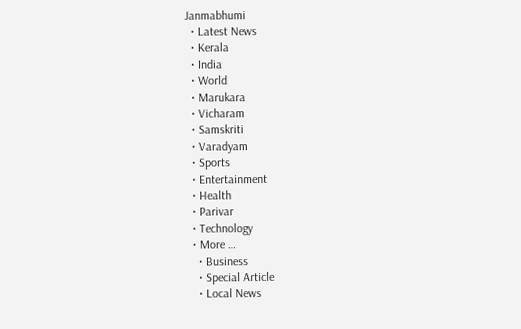Janmabhumi
  • Latest News
  • Kerala
  • India
  • World
  • Marukara
  • Vicharam
  • Samskriti
  • Varadyam
  • Sports
  • Entertainment
  • Health
  • Parivar
  • Technology
  • More …
    • Business
    • Special Article
    • Local News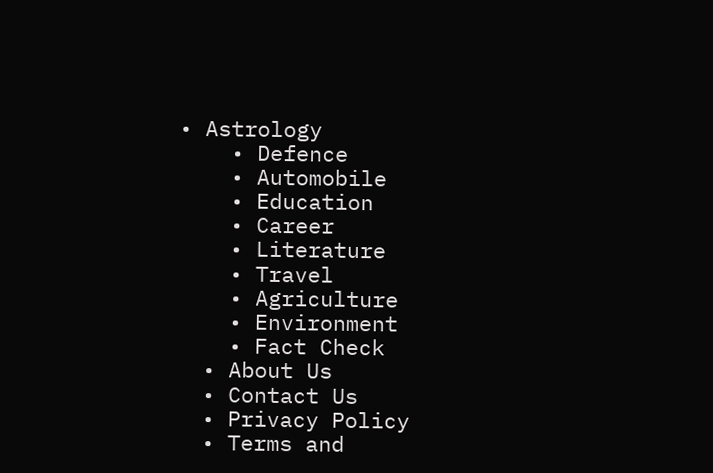• Astrology
    • Defence
    • Automobile
    • Education
    • Career
    • Literature
    • Travel
    • Agriculture
    • Environment
    • Fact Check
  • About Us
  • Contact Us
  • Privacy Policy
  • Terms and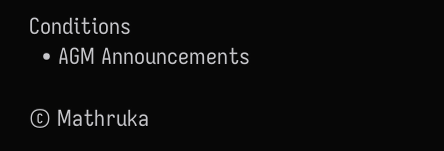Conditions
  • AGM Announcements

© Mathruka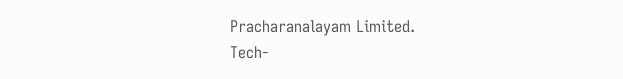Pracharanalayam Limited.
Tech-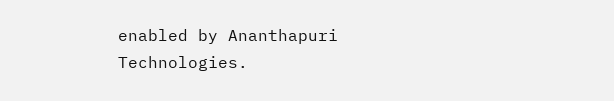enabled by Ananthapuri Technologies.